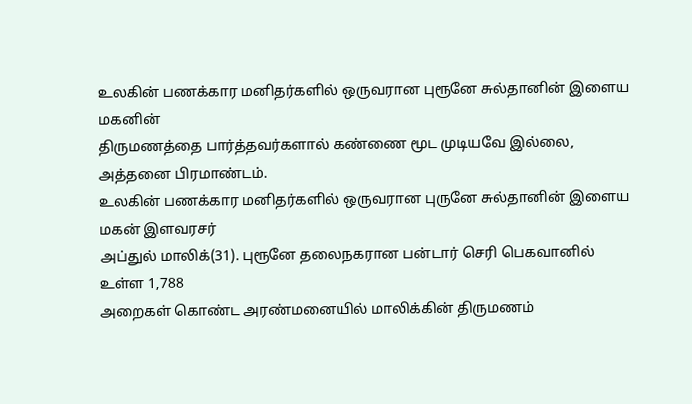உலகின் பணக்கார மனிதர்களில் ஒருவரான புரூனே சுல்தானின் இளைய மகனின்
திருமணத்தை பார்த்தவர்களால் கண்ணை மூட முடியவே இல்லை, அத்தனை பிரமாண்டம்.
உலகின் பணக்கார மனிதர்களில் ஒருவரான புருனே சுல்தானின் இளைய மகன் இளவரசர்
அப்துல் மாலிக்(31). புரூனே தலைநகரான பன்டார் செரி பெகவானில் உள்ள 1,788
அறைகள் கொண்ட அரண்மனையில் மாலிக்கின் திருமணம்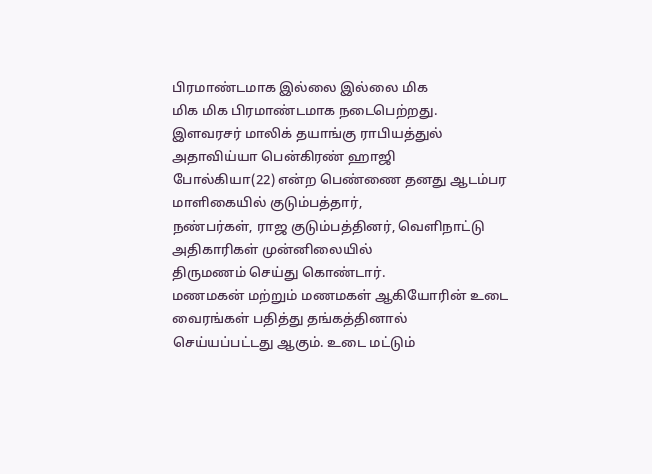பிரமாண்டமாக இல்லை இல்லை மிக
மிக மிக பிரமாண்டமாக நடைபெற்றது.
இளவரசர் மாலிக் தயாங்கு ராபியத்துல் அதாவிய்யா பென்கிரண் ஹாஜி
போல்கியா(22) என்ற பெண்ணை தனது ஆடம்பர மாளிகையில் குடும்பத்தார்,
நண்பர்கள், ராஜ குடும்பத்தினர், வெளிநாட்டு அதிகாரிகள் முன்னிலையில்
திருமணம் செய்து கொண்டார்.
மணமகன் மற்றும் மணமகள் ஆகியோரின் உடை வைரங்கள் பதித்து தங்கத்தினால்
செய்யப்பட்டது ஆகும். உடை மட்டும்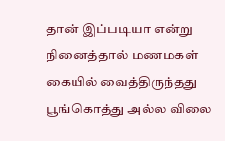தான் இப்படியா என்று நினைத்தால் மணமகள்
கையில் வைத்திருந்தது பூங்கொத்து அல்ல விலை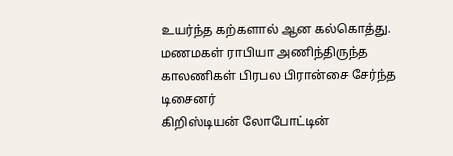உயர்ந்த கற்களால் ஆன கல்கொத்து.
மணமகள் ராபியா அணிந்திருந்த காலணிகள் பிரபல பிரான்சை சேர்ந்த டிசைனர்
கிறிஸ்டியன் லோபோட்டின்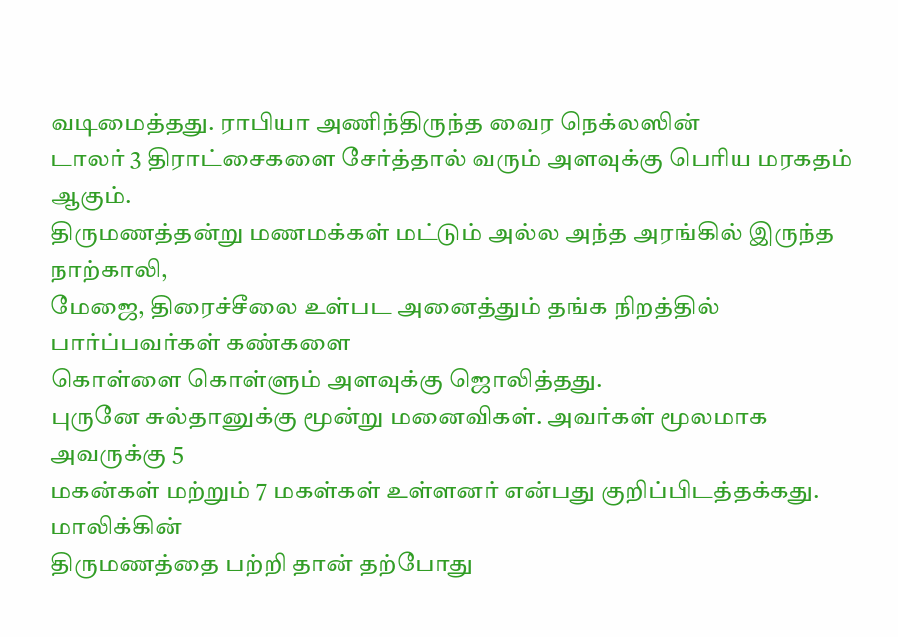வடிமைத்தது. ராபியா அணிந்திருந்த வைர நெக்லஸின்
டாலர் 3 திராட்சைகளை சேர்த்தால் வரும் அளவுக்கு பெரிய மரகதம் ஆகும்.
திருமணத்தன்று மணமக்கள் மட்டும் அல்ல அந்த அரங்கில் இருந்த நாற்காலி,
மேஜை, திரைச்சீலை உள்பட அனைத்தும் தங்க நிறத்தில் பார்ப்பவர்கள் கண்களை
கொள்ளை கொள்ளும் அளவுக்கு ஜொலித்தது.
புருனே சுல்தானுக்கு மூன்று மனைவிகள். அவர்கள் மூலமாக அவருக்கு 5
மகன்கள் மற்றும் 7 மகள்கள் உள்ளனர் என்பது குறிப்பிடத்தக்கது. மாலிக்கின்
திருமணத்தை பற்றி தான் தற்போது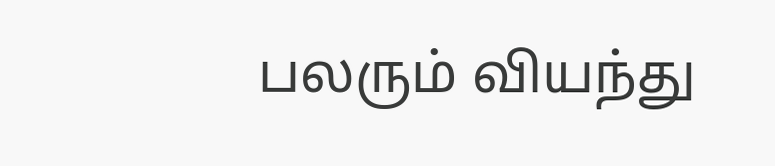பலரும் வியந்து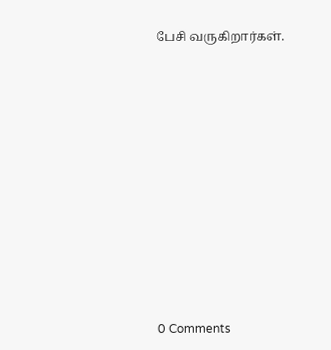பேசி வருகிறார்கள்.











0 Comments